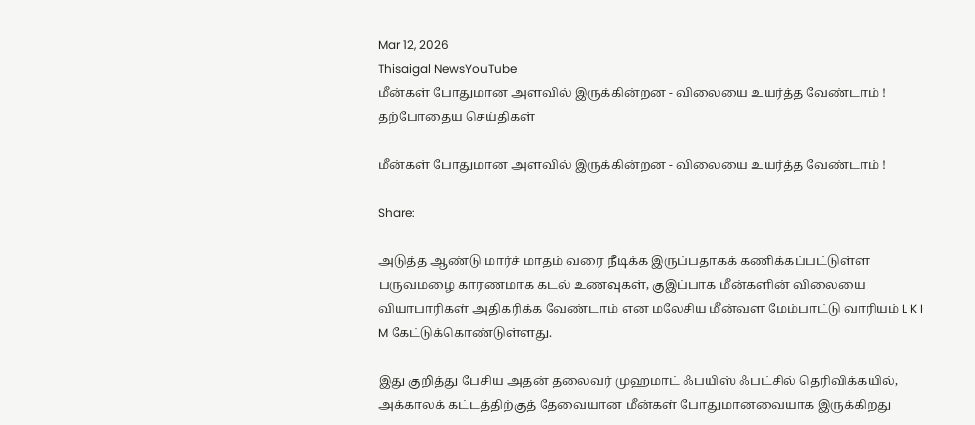Mar 12, 2026
Thisaigal NewsYouTube
மீன்கள் போதுமான அளவில் இருக்கின்றன - விலையை உயர்த்த வேண்டாம் !
தற்போதைய செய்திகள்

மீன்கள் போதுமான அளவில் இருக்கின்றன - விலையை உயர்த்த வேண்டாம் !

Share:

அடுத்த ஆண்டு மார்ச் மாதம் வரை நீடிக்க இருப்பதாகக் கணிக்கப்பட்டுள்ள பருவமழை காரணமாக கடல் உணவுகள், குஇப்பாக மீன்களின் விலையை வியாபாரிகள் அதிகரிக்க வேண்டாம் என மலேசிய மீன்வள மேம்பாட்டு வாரியம் L K I M கேட்டுக்கொண்டுள்ளது.

இது குறித்து பேசிய அதன் தலைவர் முஹமாட் ஃபயிஸ் ஃபட்சில் தெரிவிக்கயில், அக்காலக் கட்டத்திற்குத் தேவையான மீன்கள் போதுமானவையாக இருக்கிறது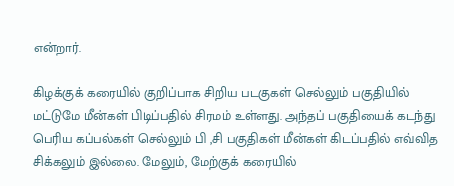என்றார்.

கிழக்குக் கரையில் குறிப்பாக சிறிய படகுகள் செல்லும் பகுதியில் மட்டுமே மீன்கள் பிடிப்பதில் சிரமம் உள்ளது. அந்தப் பகுதியைக் கடந்து பெரிய கப்பல்கள் செல்லும் பி ,சி பகுதிகள் மீன்கள் கிடப்பதில் எவ்வித சிக்கலும் இல்லை. மேலும், மேற்குக் கரையில்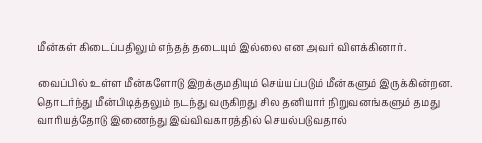மீன்கள் கிடைப்பதிலும் எந்தத் தடையும் இல்லை என அவர் விளக்கினார்.

வைப்பில் உள்ள மீன்களோடு இறக்குமதியும் செய்யப்படும் மீன்களும் இருக்கின்றன. தொடர்ந்து மீன்பிடித்தலும் நடந்து வருகிறது சில தனியார் நிறுவனங்களும் தமது வாரியத்தோடு இணைந்து இவ்விவகாரத்தில் செயல்படுவதால்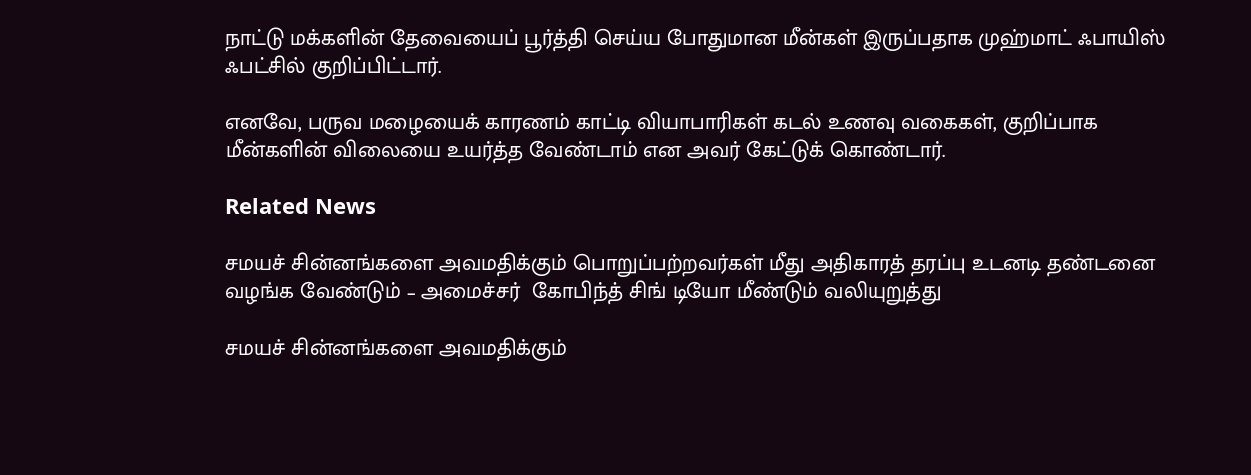நாட்டு மக்களின் தேவையைப் பூர்த்தி செய்ய போதுமான மீன்கள் இருப்பதாக முஹ்மாட் ஃபாயிஸ் ஃபட்சில் குறிப்பிட்டார்.

எனவே, பருவ மழையைக் காரணம் காட்டி வியாபாரிகள் கடல் உணவு வகைகள், குறிப்பாக மீன்களின் விலையை உயர்த்த வேண்டாம் என அவர் கேட்டுக் கொண்டார்.

Related News

சமயச் சின்னங்களை அவமதிக்கும் பொறுப்பற்றவர்கள் மீது அதிகாரத் தரப்பு உடனடி தண்டனை வழங்க வேண்டும் – அமைச்சர்  கோபிந்த் சிங் டியோ மீண்டும் வலியுறுத்து

சமயச் சின்னங்களை அவமதிக்கும்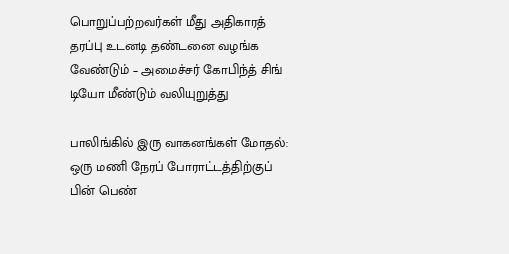பொறுப்பற்றவர்கள் மீது அதிகாரத் தரப்பு உடனடி தண்டனை வழங்க வேண்டும் – அமைச்சர் கோபிந்த் சிங் டியோ மீண்டும் வலியுறுத்து

பாலிங்கில் இரு வாகனங்கள் மோதல்: ஒரு மணி நேரப் போராட்டத்திற்குப் பின் பெண்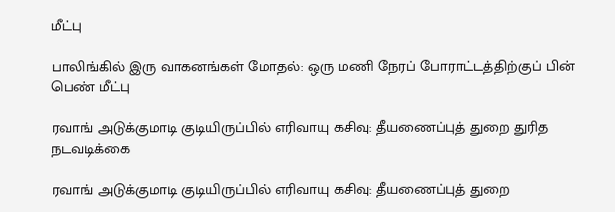மீட்பு

பாலிங்கில் இரு வாகனங்கள் மோதல்: ஒரு மணி நேரப் போராட்டத்திற்குப் பின் பெண் மீட்பு

ரவாங் அடுக்குமாடி குடியிருப்பில் எரிவாயு கசிவு: தீயணைப்புத் துறை துரித நடவடிக்கை

ரவாங் அடுக்குமாடி குடியிருப்பில் எரிவாயு கசிவு: தீயணைப்புத் துறை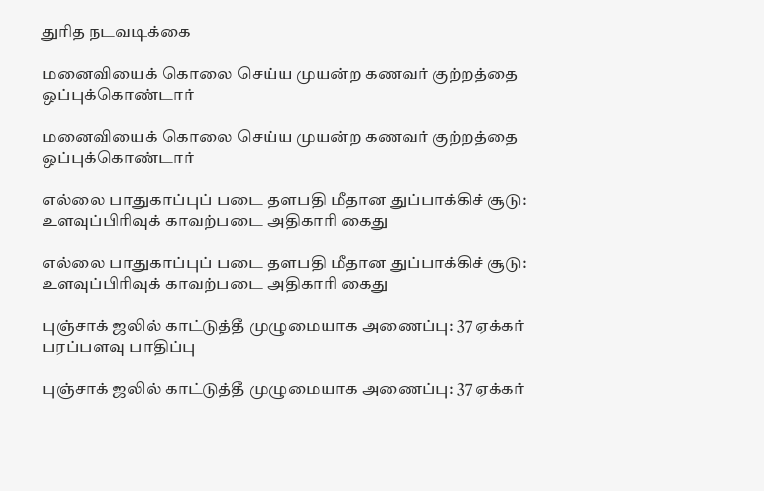துரித நடவடிக்கை

மனைவியைக் கொலை செய்ய முயன்ற கணவர் குற்றத்தை ஒப்புக்கொண்டார்

மனைவியைக் கொலை செய்ய முயன்ற கணவர் குற்றத்தை ஒப்புக்கொண்டார்

எல்லை பாதுகாப்புப் படை தளபதி மீதான துப்பாக்கிச் சூடு: உளவுப்பிரிவுக் காவற்படை அதிகாரி கைது

எல்லை பாதுகாப்புப் படை தளபதி மீதான துப்பாக்கிச் சூடு: உளவுப்பிரிவுக் காவற்படை அதிகாரி கைது

புஞ்சாக் ஜலில் காட்டுத்தீ முழுமையாக அணைப்பு: 37 ஏக்கர் பரப்பளவு பாதிப்பு

புஞ்சாக் ஜலில் காட்டுத்தீ முழுமையாக அணைப்பு: 37 ஏக்கர்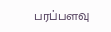பரப்பளவு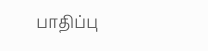பாதிப்பு